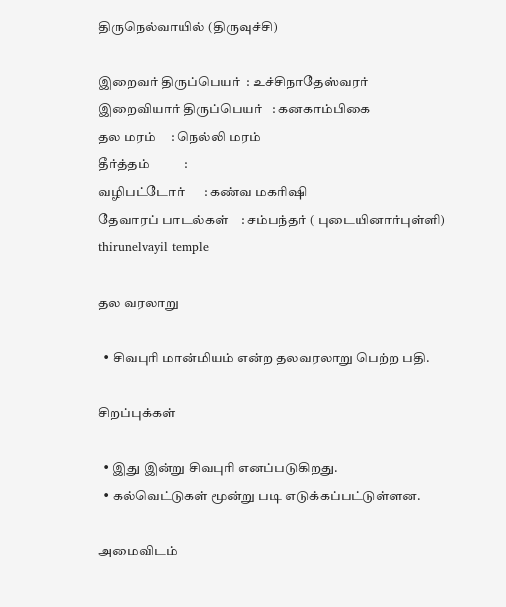திருநெல்வாயில் (திருவுச்சி)

இறைவர் திருப்பெயர்  : உச்சிநாதேஸ்வரர்
இறைவியார் திருப்பெயர்   : கனகாம்பிகை
தல மரம்     : நெல்லி மரம்
தீர்த்தம்           :
வழிபட்டோர்      : கண்வ மகரிஷி
தேவாரப் பாடல்கள்    : சம்பந்தர் ( புடையினார்புள்ளி)
thirunelvayil temple

தல வரலாறு

  • சிவபுரி மான்மியம் என்ற தலவரலாறு பெற்ற பதி.

சிறப்புக்கள்

  • இது இன்று சிவபுரி எனப்படுகிறது.
  • கல்வெட்டுகள் மூன்று படி எடுக்கப்பட்டுள்ளன.

அமைவிடம்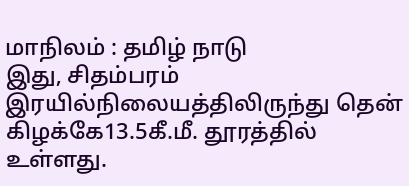மாநிலம் : தமிழ் நாடு
இது, சிதம்பரம் இரயில்நிலையத்திலிருந்து தென் கிழக்கே13.5கீ.மீ. தூரத்தில் உள்ளது.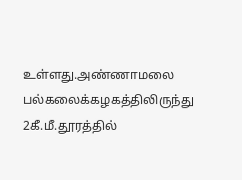உள்ளது.அண்ணாமலை பல்கலைக்கழகத்திலிருந்து 2கீ.மீ.தூரத்தில்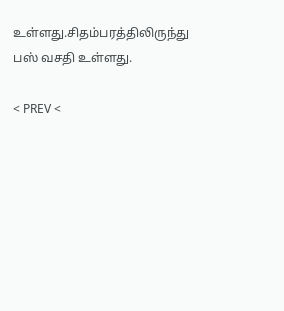உள்ளது.சிதம்பரத்திலிருந்து பஸ் வசதி உள்ளது.

< PREV <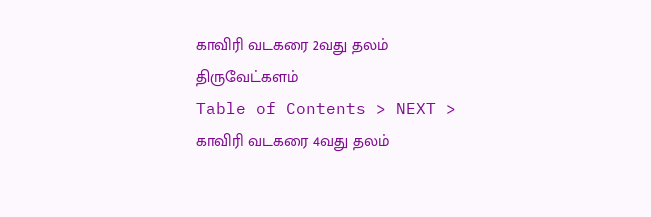காவிரி வடகரை 2வது தலம்
திருவேட்களம்
Table of Contents > NEXT >
காவிரி வடகரை 4வது தலம்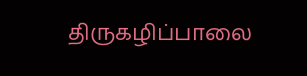திருகழிப்பாலை